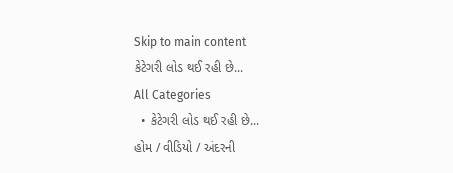Skip to main content
કેટેગરી લોડ થઈ રહી છે...
All Categories
  • કેટેગરી લોડ થઈ રહી છે...
હોમ / વીડિયો / અંદરની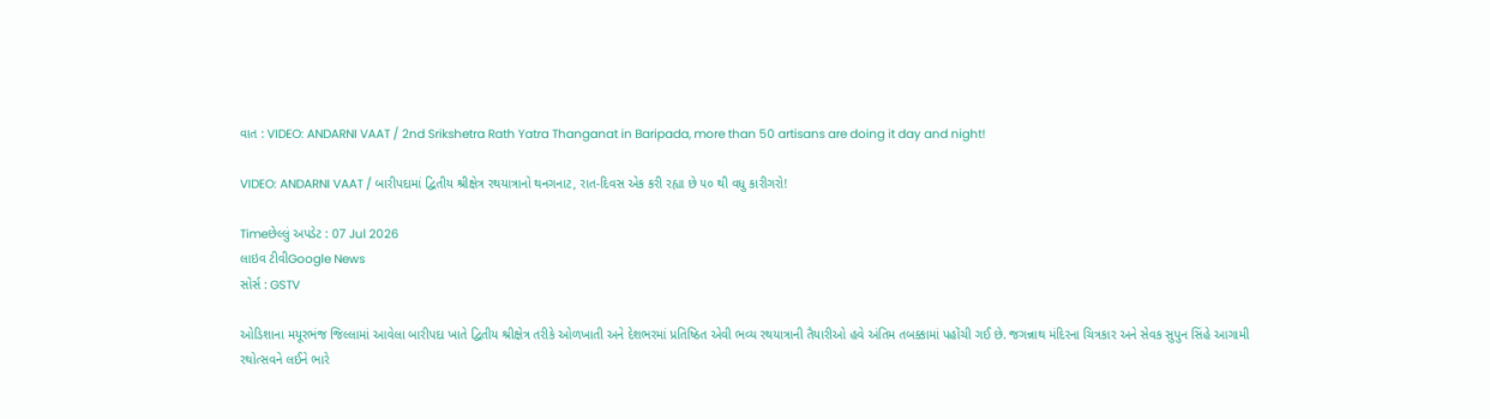વાત : VIDEO: ANDARNI VAAT / 2nd Srikshetra Rath Yatra Thanganat in Baripada, more than 50 artisans are doing it day and night!

VIDEO: ANDARNI VAAT / બારીપદામાં દ્વિતીય શ્રીક્ષેત્ર રથયાત્રાનો થનગનાટ, રાત-દિવસ એક કરી રહ્યા છે ૫૦ થી વધુ કારીગરો!

Timeછેલ્લું અપડેટ : 07 Jul 2026
લાઇવ ટીવીGoogle News
સોર્સ : GSTV

ઓડિશાના મયૂરભંજ જિલ્લામાં આવેલા બારીપદા ખાતે દ્વિતીય શ્રીક્ષેત્ર તરીકે ઓળખાતી અને દેશભરમાં પ્રતિષ્ઠિત એવી ભવ્ય રથયાત્રાની તૈયારીઓ હવે અંતિમ તબક્કામાં પહોંચી ગઈ છે. જગન્નાથ મંદિરના ચિત્રકાર અને સેવક સુપુન સિંહે આગામી રથોત્સવને લઈને ભારે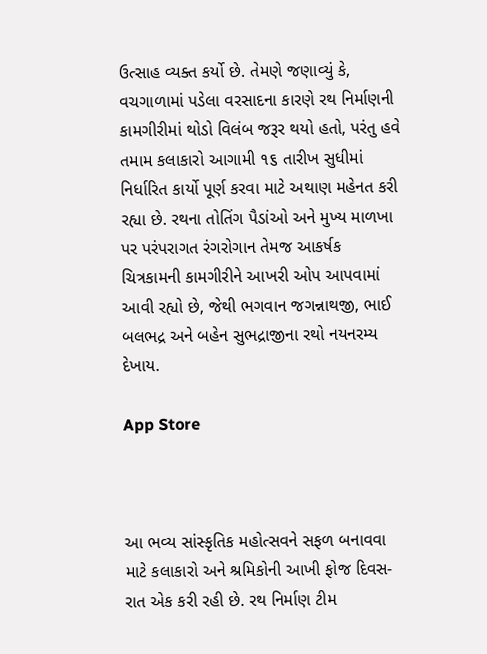ઉત્સાહ વ્યક્ત કર્યો છે. તેમણે જણાવ્યું કે, વચગાળામાં પડેલા વરસાદના કારણે રથ નિર્માણની કામગીરીમાં થોડો વિલંબ જરૂર થયો હતો, પરંતુ હવે તમામ કલાકારો આગામી ૧૬ તારીખ સુધીમાં નિર્ધારિત કાર્યો પૂર્ણ કરવા માટે અથાણ મહેનત કરી રહ્યા છે. રથના તોતિંગ પૈડાંઓ અને મુખ્ય માળખા પર પરંપરાગત રંગરોગાન તેમજ આકર્ષક ચિત્રકામની કામગીરીને આખરી ઓપ આપવામાં આવી રહ્યો છે, જેથી ભગવાન જગન્નાથજી, ભાઈ બલભદ્ર અને બહેન સુભદ્રાજીના રથો નયનરમ્ય દેખાય.

App Store



આ ભવ્ય સાંસ્કૃતિક મહોત્સવને સફળ બનાવવા માટે કલાકારો અને શ્રમિકોની આખી ફોજ દિવસ-રાત એક કરી રહી છે. રથ નિર્માણ ટીમ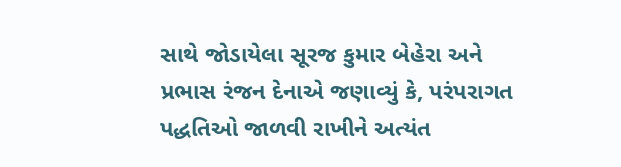સાથે જોડાયેલા સૂરજ કુમાર બેહેરા અને પ્રભાસ રંજન દેનાએ જણાવ્યું કે, પરંપરાગત પદ્ધતિઓ જાળવી રાખીને અત્યંત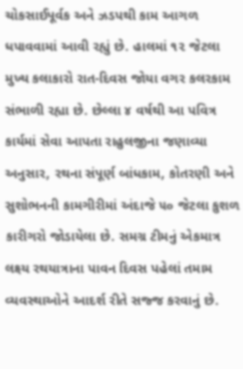ચોકસાઈપૂર્વક અને ઝડપથી કામ આગળ ધપાવવામાં આવી રહ્યું છે. હાલમાં ૧૨ જેટલા મુખ્ય કલાકારો રાત-દિવસ જોયા વગર કલરકામ સંભાળી રહ્યા છે. છેલ્લા ૪ વર્ષથી આ પવિત્ર કાર્યમાં સેવા આપતા રાહુલજીના જણાવ્યા અનુસાર, રથના સંપૂર્ણ બાંધકામ, કોતરણી અને સુશોભનની કામગીરીમાં અંદાજે ૫૦ જેટલા કુશળ કારીગરો જોડાયેલા છે. સમગ્ર ટીમનું એકમાત્ર લક્ષ્ય રથયાત્રાના પાવન દિવસ પહેલાં તમામ વ્યવસ્થાઓને આદર્શ રીતે સજ્જ કરવાનું છે.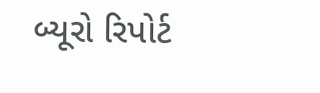બ્યૂરો રિપોર્ટ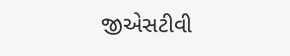જીએસટીવી